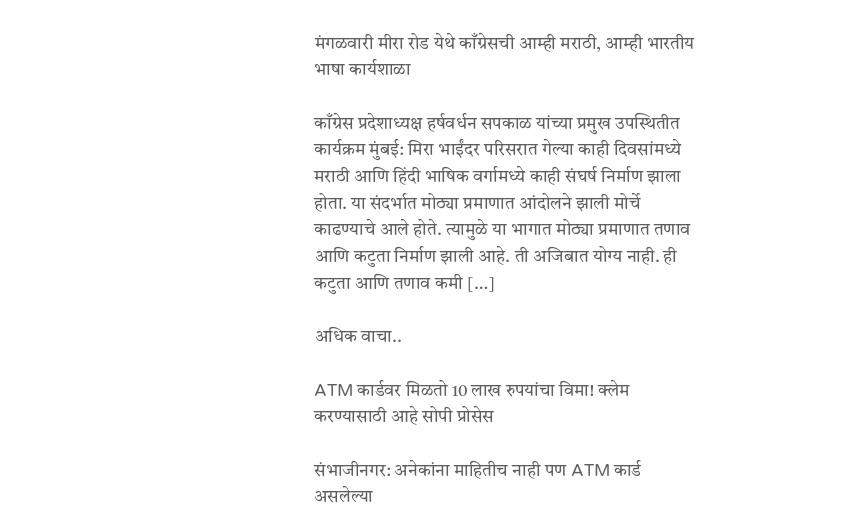मंगळवारी मीरा रोड येथे काँग्रेसची आम्ही मराठी, आम्ही भारतीय भाषा कार्यशाळा

काँग्रेस प्रदेशाध्यक्ष हर्षवर्धन सपकाळ यांच्या प्रमुख उपस्थितीत कार्यक्रम मुंबई: मिरा भाईंदर परिसरात गेल्या काही दिवसांमध्ये मराठी आणि हिंदी भाषिक वर्गामध्ये काही संघर्ष निर्माण झाला होता. या संदर्भात मोठ्या प्रमाणात आंदोलने झाली मोर्चे काढण्याचे आले होते. त्यामुळे या भागात मोठ्या प्रमाणात तणाव आणि कटुता निर्माण झाली आहे. ती अजिबात योग्य नाही. ही कटुता आणि तणाव कमी […]

अधिक वाचा..

ATM कार्डवर मिळतो 10 लाख रुपयांचा विमा! क्लेम करण्यासाठी आहे सोपी प्रोसेस

संभाजीनगर: अनेकांना माहितीच नाही पण ATM कार्ड असलेल्या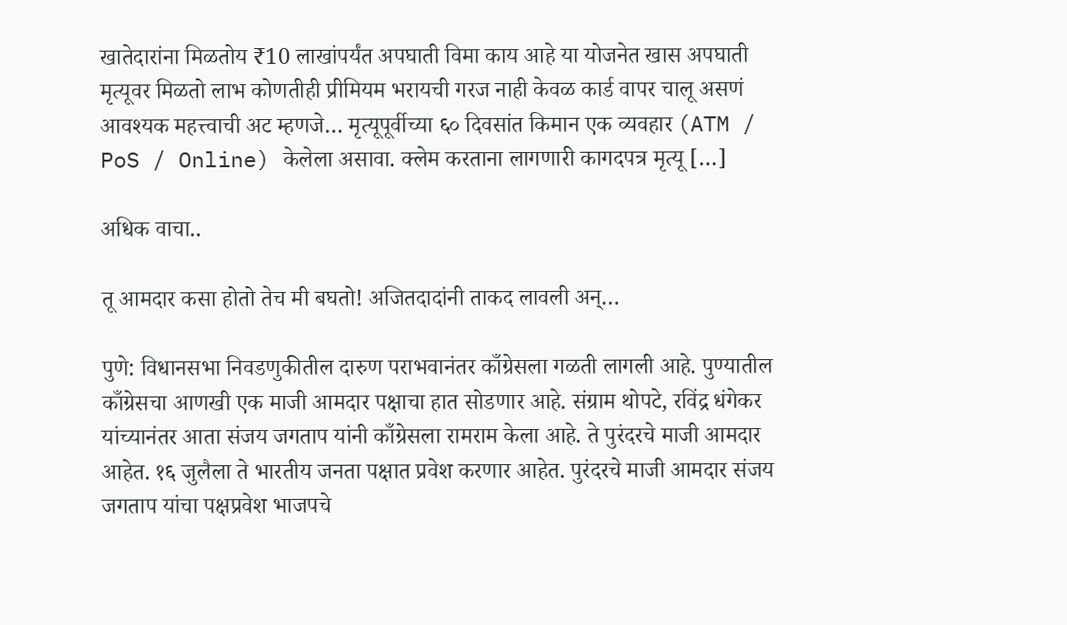खातेदारांना मिळतोय ₹10 लाखांपर्यंत अपघाती विमा काय आहे या योजनेत खास अपघाती मृत्यूवर मिळतो लाभ कोणतीही प्रीमियम भरायची गरज नाही केवळ कार्ड वापर चालू असणं आवश्यक महत्त्वाची अट म्हणजे… मृत्यूपूर्वीच्या ६० दिवसांत किमान एक व्यवहार (ATM / PoS / Online) केलेला असावा. क्लेम करताना लागणारी कागदपत्र मृत्यू […]

अधिक वाचा..

तू आमदार कसा होतो तेच मी बघतो! अजितदादांनी ताकद लावली अन्…

पुणे: विधानसभा निवडणुकीतील दारुण पराभवानंतर काँग्रेसला गळती लागली आहे. पुण्यातील काँग्रेसचा आणखी एक माजी आमदार पक्षाचा हात सोडणार आहे. संग्राम थोपटे, रविंद्र धंगेकर यांच्यानंतर आता संजय जगताप यांनी काँग्रेसला रामराम केला आहे. ते पुरंदरचे माजी आमदार आहेत. १६ जुलैला ते भारतीय जनता पक्षात प्रवेश करणार आहेत. पुरंदरचे माजी आमदार संजय जगताप यांचा पक्षप्रवेश भाजपचे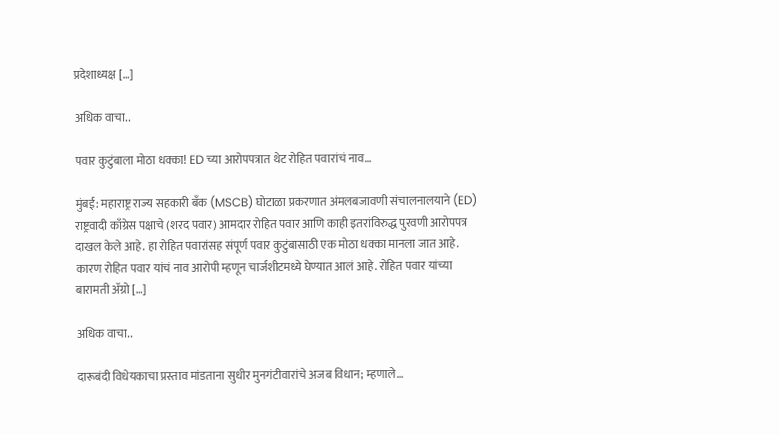प्रदेशाध्यक्ष […]

अधिक वाचा..

पवार कुटुंबाला मोठा धक्का! ED च्या आरोपपत्रात थेट रोहित पवारांचं नाव…

मुंबई: महाराष्ट्र राज्य सहकारी बँक (MSCB) घोटाळा प्रकरणात अंमलबजावणी संचालनालयाने (ED) राष्ट्रवादी काँग्रेस पक्षाचे (शरद पवार) आमदार रोहित पवार आणि काही इतरांविरुद्ध पुरवणी आरोपपत्र दाखल केले आहे. हा रोहित पवारांसह संपूर्ण पवार कुटुंबासाठी एक मोठा धक्का मानला जात आहे. कारण रोहित पवार यांचं नाव आरोपी म्हणून चार्जशीटमध्ये घेण्यात आलं आहे. रोहित पवार यांच्या बारामती अ‍ॅग्रो […]

अधिक वाचा..

दारूबंदी विधेयकाचा प्रस्ताव मांडताना सुधीर मुनगंटीवारांचे अजब विधान; म्हणाले…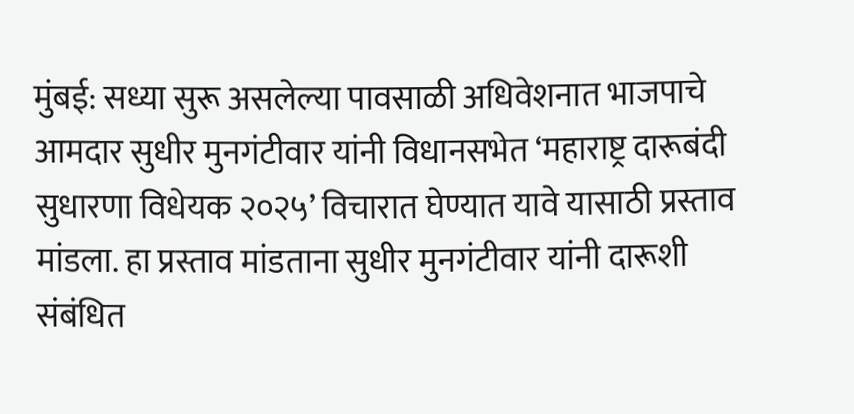मुंबई: सध्या सुरू असलेल्या पावसाळी अधिवेशनात भाजपाचे आमदार सुधीर मुनगंटीवार यांनी विधानसभेत ‘महाराष्ट्र दारूबंदी सुधारणा विधेयक २०२५’ विचारात घेण्यात यावे यासाठी प्रस्ताव मांडला. हा प्रस्ताव मांडताना सुधीर मुनगंटीवार यांनी दारूशी संबंधित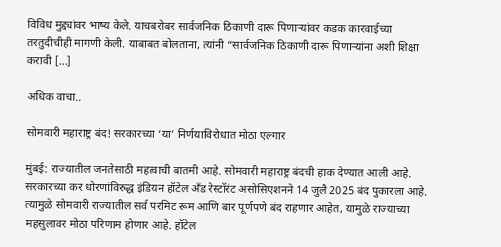विविध मुद्द्यांवर भाष्य केले. याचबरोबर सार्वजनिक ठिकाणी दारू पिणाऱ्यांवर कडक कारवाईच्या तरतुदीचीही मागणी केली. याबाबत बोलताना, त्यांनी “सार्वजनिक ठिकाणी दारू पिणाऱ्यांना अशी शिक्षा करावी […]

अधिक वाचा..

सोमवारी महाराष्ट्र बंद! सरकारच्या ‘या’ निर्णयाविरोधात मोठा एल्गार

मुंबई: राज्यातील जनतेसाठी महत्वाची बातमी आहे. सोमवारी महाराष्ट्र बंदची हाक देण्यात आली आहे. सरकारच्या कर धोरणांविरुद्ध इंडियन हॉटेल अँड रेस्टॉरंट असोसिएशनने 14 जुलै 2025 बंद पुकारला आहे. त्यामुळे सोमवारी राज्यातील सर्व परमिट रूम आणि बार पूर्णपणे बंद राहणार आहेत, यामुळे राज्याच्या महसुलावर मोठा परिणाम होणार आहे. हॉटेल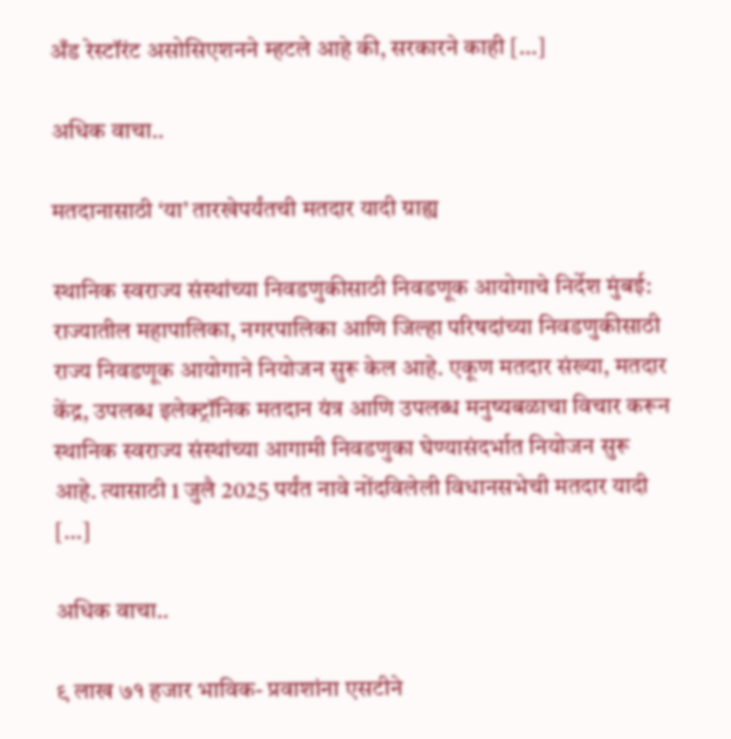अँड रेस्टॉरंट असोसिएशनने म्हटले आहे की, सरकारने काही […]

अधिक वाचा..

मतदानासाठी ‘या’ तारखेपर्यंतची मतदार यादी ग्राह्य

स्थानिक स्वराज्य संस्थांच्या निवडणुकीसाठी निवडणूक आयोगाचे निर्देश मुंबई: राज्यातील महापालिका, नगरपालिका आणि जिल्हा परिषदांच्या निवडणुकीसाठी राज्य निवडणूक आयोगाने नियोजन सुरू केल आहे. एकूण मतदार संख्या, मतदार केंद्र, उपलब्ध इलेक्ट्रॉनिक मतदान यंत्र आणि उपलब्ध मनुष्यबळाचा विचार करून स्थानिक स्वराज्य संस्थांच्या आगामी निवडणुका घेण्यासंदर्भात नियोजन सुरू आहे. त्यासाठी 1 जुलै 2025 पर्यंत नावे नोंदविलेली विधानसभेची मतदार यादी […]

अधिक वाचा..

९ लाख ७१ हजार भाविक- प्रवाशांना एसटीने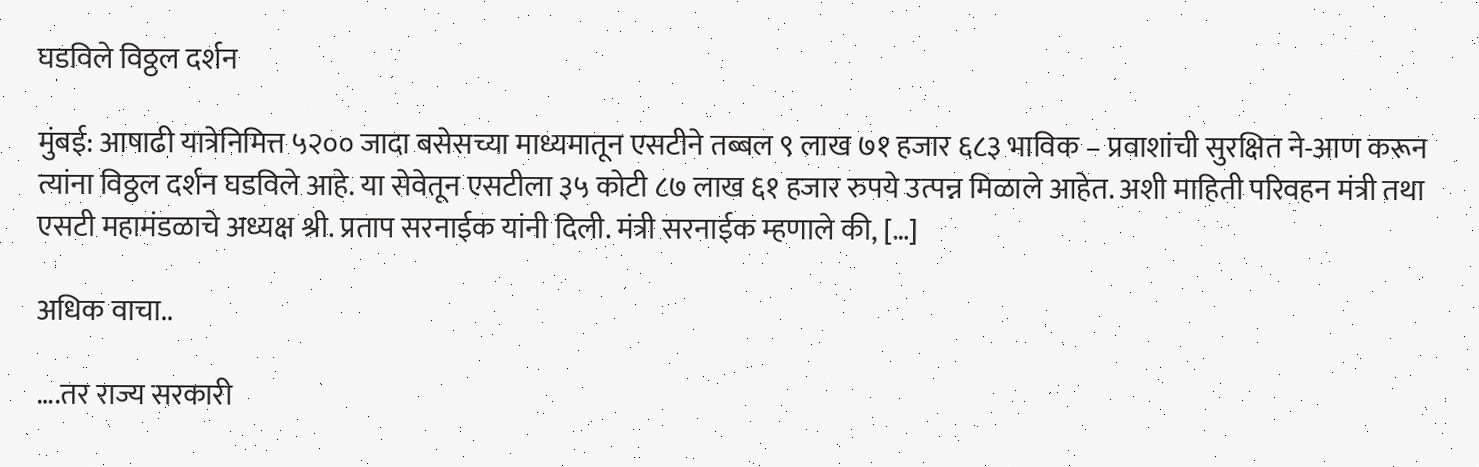घडविले विठ्ठल दर्शन

मुंबई: आषाढी यात्रेनिमित्त ५२०० जादा बसेसच्या माध्यमातून एसटीने तब्बल ९ लाख ७१ हजार ६८३ भाविक – प्रवाशांची सुरक्षित ने-आण करून त्यांना विठ्ठल दर्शन घडविले आहे. या सेवेतून एसटीला ३५ कोटी ८७ लाख ६१ हजार रुपये उत्पन्न मिळाले आहेत. अशी माहिती परिवहन मंत्री तथा एसटी महामंडळाचे अध्यक्ष श्री. प्रताप सरनाईक यांनी दिली. मंत्री सरनाईक म्हणाले की, […]

अधिक वाचा..

….तर राज्य सरकारी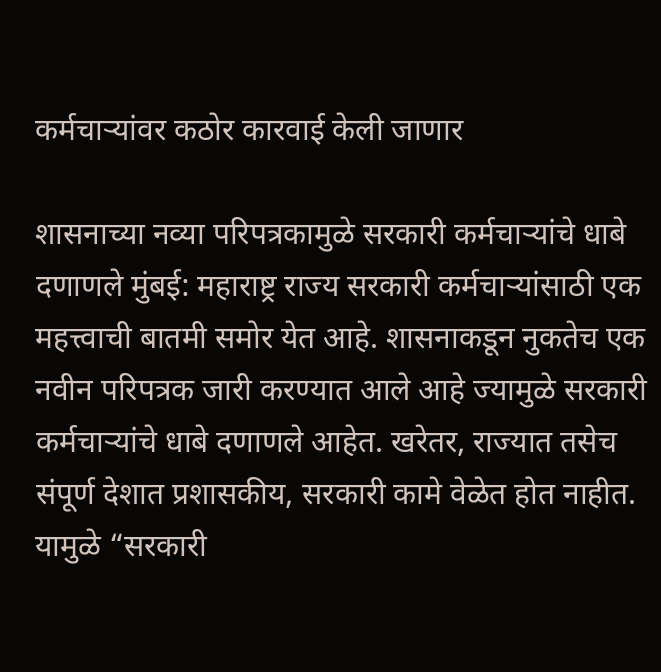कर्मचाऱ्यांवर कठोर कारवाई केली जाणार

शासनाच्या नव्या परिपत्रकामुळे सरकारी कर्मचाऱ्यांचे धाबे दणाणले मुंबई: महाराष्ट्र राज्य सरकारी कर्मचाऱ्यांसाठी एक महत्त्वाची बातमी समोर येत आहे. शासनाकडून नुकतेच एक नवीन परिपत्रक जारी करण्यात आले आहे ज्यामुळे सरकारी कर्मचाऱ्यांचे धाबे दणाणले आहेत. खरेतर, राज्यात तसेच संपूर्ण देशात प्रशासकीय, सरकारी कामे वेळेत होत नाहीत. यामुळे “सरकारी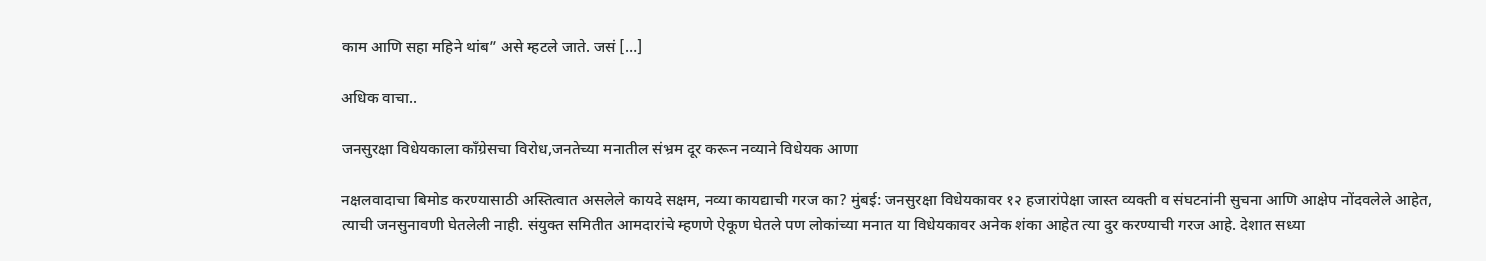काम आणि सहा महिने थांब” असे म्हटले जाते. जसं […]

अधिक वाचा..

जनसुरक्षा विधेयकाला काँग्रेसचा विरोध,जनतेच्या मनातील संभ्रम दूर करून नव्याने विधेयक आणा

नक्षलवादाचा बिमोड करण्यासाठी अस्तित्वात असलेले कायदे सक्षम, नव्या कायद्याची गरज का? मुंबई: जनसुरक्षा विधेयकावर १२ हजारांपेक्षा जास्त व्यक्ती व संघटनांनी सुचना आणि आक्षेप नोंदवलेले आहेत, त्याची जनसुनावणी घेतलेली नाही. संयुक्त समितीत आमदारांचे म्हणणे ऐकूण घेतले पण लोकांच्या मनात या विधेयकावर अनेक शंका आहेत त्या दुर करण्याची गरज आहे. देशात सध्या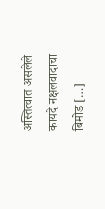अस्तित्वात असलेले कायदे नक्षलवादाचा बिमोड […]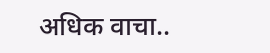अधिक वाचा..